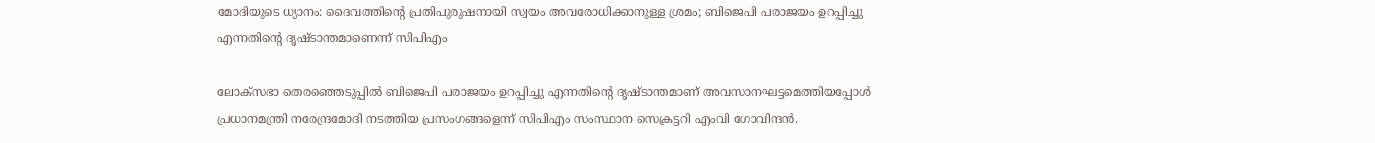മോദിയുടെ ധ്യാനം: ദൈവത്തിന്റെ പ്രതിപുരുഷനായി സ്വയം അവരോധിക്കാനുള്ള ശ്രമം; ബിജെപി പരാജയം ഉറപ്പിച്ചു എന്നതിന്റെ ദൃഷ്ടാന്തമാണെന്ന് സിപിഎം

ലോക്സഭാ തെരഞ്ഞെടുപ്പില്‍ ബിജെപി പരാജയം ഉറപ്പിച്ചു എന്നതിന്റെ ദൃഷ്ടാന്തമാണ് അവസാനഘട്ടമെത്തിയപ്പോള്‍ പ്രധാനമന്ത്രി നരേന്ദ്രമോദി നടത്തിയ പ്രസംഗങ്ങളെന്ന് സിപിഎം സംസ്ഥാന സെക്രട്ടറി എംവി ഗോവിന്ദന്‍.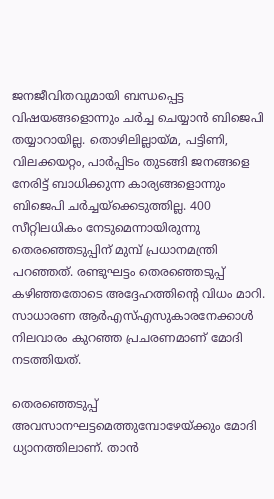ജനജീവിതവുമായി ബന്ധപ്പെട്ട വിഷയങ്ങളൊന്നും ചര്‍ച്ച ചെയ്യാന്‍ ബിജെപി തയ്യാറായില്ല. തൊഴിലില്ലായ്മ, പട്ടിണി, വിലക്കയറ്റം, പാര്‍പ്പിടം തുടങ്ങി ജനങ്ങളെ നേരിട്ട് ബാധിക്കുന്ന കാര്യങ്ങളൊന്നും ബിജെപി ചര്‍ച്ചയ്ക്കെടുത്തില്ല. 400 സീറ്റിലധികം നേടുമെന്നായിരുന്നു തെരഞ്ഞെടുപ്പിന് മുമ്പ് പ്രധാനമന്ത്രി പറഞ്ഞത്. രണ്ടുഘട്ടം തെരഞ്ഞെടുപ്പ് കഴിഞ്ഞതോടെ അദ്ദേഹത്തിന്റെ വിധം മാറി. സാധാരണ ആര്‍എസ്എസുകാരനേക്കാള്‍ നിലവാരം കുറഞ്ഞ പ്രചരണമാണ് മോദി നടത്തിയത്.

തെരഞ്ഞെടുപ്പ് അവസാനഘട്ടമെത്തുമ്പോഴേയ്ക്കും മോദി ധ്യാനത്തിലാണ്. താന്‍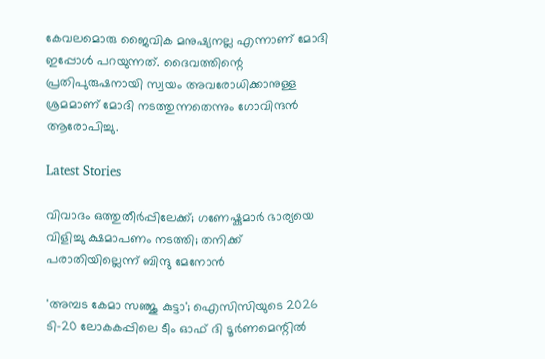കേവലമൊരു ജൈവിക മനുഷ്യനല്ല എന്നാണ് മോദി ഇപ്പോള്‍ പറയുന്നത്. ദൈവത്തിന്റെ പ്രതിപുരുഷനായി സ്വയം അവരോധിക്കാനുള്ള ശ്രമമാണ് മോദി നടത്തുന്നതെന്നും ഗോവിന്ദന്‍ ആരോപിച്ചു.

Latest Stories

വിവാദം ഒത്തുതീർപ്പിലേക്ക്; ഗണേഷ്കുമാർ ഭാര്യയെ വിളിച്ചു ക്ഷമാപണം നടത്തി; തനിക്ക് പരാതിയില്ലെന്ന് ബിന്ദു മേനോൻ

'അമ്പട കേമാ സഞ്ജു കുട്ടാ'; ഐസിസിയുടെ 2026 ടി-20 ലോകകപ്പിലെ ടീം ഓഫ് ദി ടൂർണമെന്റിൽ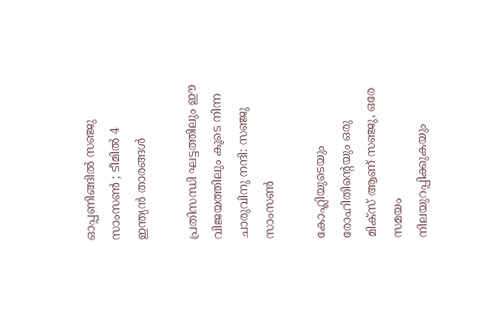ഓപ്പണിങ്ങിൽ സഞ്ജു സാംസൺ ; ടീമിൽ 4 ഇന്ത്യൻ താരങ്ങൾ

പ്രതിസന്ധി ഘട്ടത്തിലും ഈ വിജയത്തിലും കൂടെ നിന്ന ചാരുവിനു നന്ദി: സഞ്ജു സാംസൺ

കോഹ്ലിയുടെയും രോഹിതിന്റെയും ഒരു മിക്സ് ആണ് സഞ്ജു, ഒരേ സമയം നിലയുറപ്പിക്കുകയും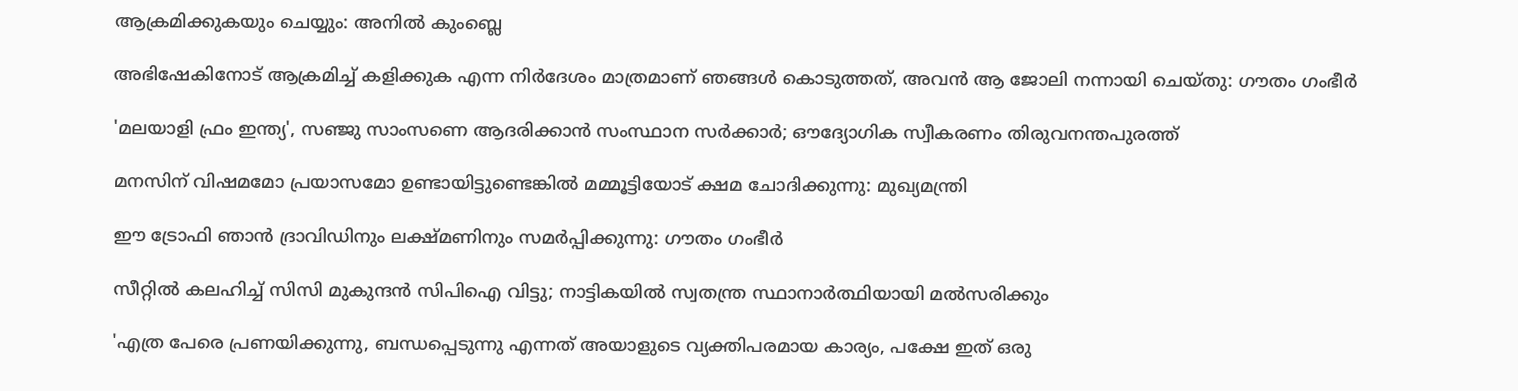ആക്രമിക്കുകയും ചെയ്യും: അനിൽ കുംബ്ലെ

അഭിഷേകിനോട് ആക്രമിച്ച് കളിക്കുക എന്ന നിർദേശം മാത്രമാണ് ഞങ്ങൾ കൊടുത്തത്, അവൻ ആ ജോലി നന്നായി ചെയ്തു: ഗൗതം ഗംഭീർ

'മലയാളി ഫ്രം ഇന്ത്യ', സഞ്ജു സാംസണെ ആദരിക്കാൻ സംസ്ഥാന സർക്കാർ; ഔദ്യോഗിക സ്വീകരണം തിരുവനന്തപുരത്ത്

മനസിന് വിഷമമോ പ്രയാസമോ ഉണ്ടായിട്ടുണ്ടെങ്കില്‍ മമ്മൂട്ടിയോട് ക്ഷമ ചോദിക്കുന്നു: മുഖ്യമന്ത്രി

ഈ ട്രോഫി ഞാൻ ദ്രാവിഡിനും ലക്ഷ്മണിനും സമർപ്പിക്കുന്നു: ഗൗതം ഗംഭീർ

സീറ്റില്‍ കലഹിച്ച് സിസി മുകുന്ദന്‍ സിപിഐ വിട്ടു; നാട്ടികയില്‍ സ്വതന്ത്ര സ്ഥാനാര്‍ത്ഥിയായി മല്‍സരിക്കും

'എത്ര പേരെ പ്രണയിക്കുന്നു, ബന്ധപ്പെടുന്നു എന്നത് അയാളുടെ വ്യക്തിപരമായ കാര്യം, പക്ഷേ ഇത് ഒരു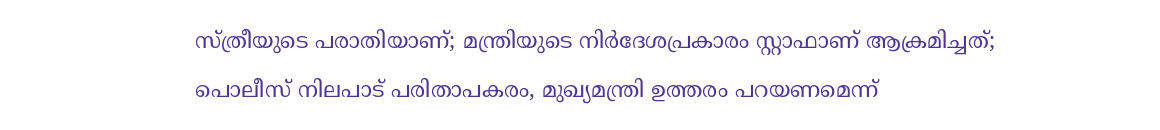സ്ത്രീയുടെ പരാതിയാണ്; മന്ത്രിയുടെ നിര്‍ദേശപ്രകാരം സ്റ്റാഫാണ് ആക്രമിച്ചത്; പൊലീസ് നിലപാട് പരിതാപകരം, മുഖ്യമന്ത്രി ഉത്തരം പറയണമെന്ന്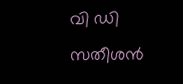വി ഡി സതീശന്‍